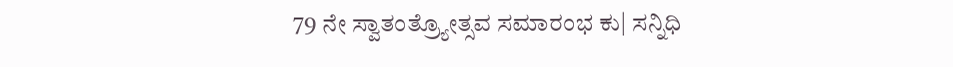79 ನೇ ಸ್ವಾತಂತ್ರ್ಯೋತ್ಸವ ಸಮಾರಂಭ ಕು| ಸನ್ನಿಧಿ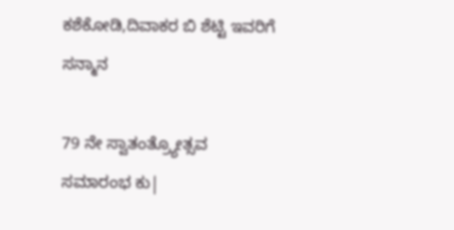ಕಶೆಕೋಡಿ,ದಿವಾಕರ ಬಿ ಶೆಟ್ಟಿ ಇವರಿಗೆ ಸನ್ಮಾನ

79 ನೇ ಸ್ವಾತಂತ್ರ್ಯೋತ್ಸವ ಸಮಾರಂಭ ಕು|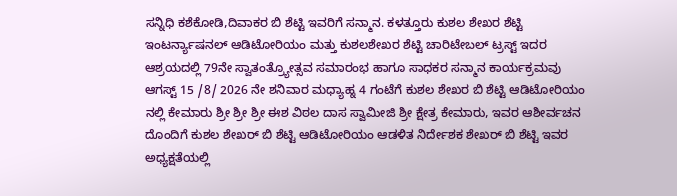ಸನ್ನಿಧಿ ಕಶೆಕೋಡಿ,ದಿವಾಕರ ಬಿ ಶೆಟ್ಟಿ ಇವರಿಗೆ ಸನ್ಮಾನ. ಕಳತ್ತೂರು ಕುಶಲ ಶೇಖರ ಶೆಟ್ಟಿ ಇಂಟರ್ನ್ಯಾಷನಲ್ ಆಡಿಟೋರಿಯಂ ಮತ್ತು ಕುಶಲಶೇಖರ ಶೆಟ್ಟಿ ಚಾರಿಟೇಬಲ್ ಟ್ರಸ್ಟ್ ಇದರ ಆಶ್ರಯದಲ್ಲಿ 79ನೇ ಸ್ವಾತಂತ್ರ್ಯೋತ್ಸವ ಸಮಾರಂಭ ಹಾಗೂ ಸಾಧಕರ ಸನ್ಮಾನ ಕಾರ್ಯಕ್ರಮವು ಆಗಸ್ಟ್ 15 /8/ 2026 ನೇ ಶನಿವಾರ ಮಧ್ಯಾಹ್ನ 4 ಗಂಟೆಗೆ ಕುಶಲ ಶೇಖರ ಬಿ ಶೆಟ್ಟಿ ಆಡಿಟೋರಿಯಂ ನಲ್ಲಿ ಕೇಮಾರು ಶ್ರೀ ಶ್ರೀ ಶ್ರೀ ಈಶ ವಿಠಲ ದಾಸ ಸ್ವಾಮೀಜಿ ಶ್ರೀ ಕ್ಷೇತ್ರ ಕೇಮಾರು, ಇವರ ಆಶೀರ್ವಚನ ದೊಂದಿಗೆ ಕುಶಲ ಶೇಖರ್ ಬಿ ಶೆಟ್ಟಿ ಆಡಿಟೋರಿಯಂ ಆಡಳಿತ ನಿರ್ದೇಶಕ ಶೇಖರ್ ಬಿ ಶೆಟ್ಟಿ ಇವರ ಅಧ್ಯಕ್ಷತೆಯಲ್ಲಿ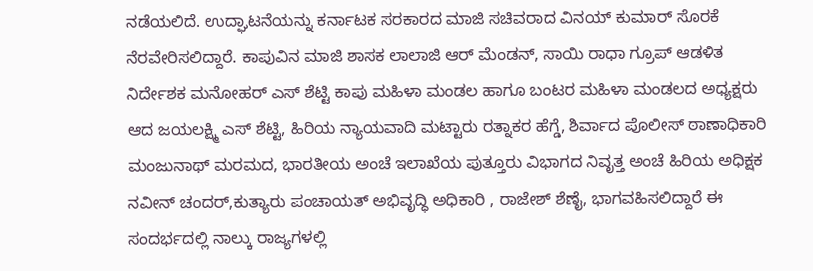ನಡೆಯಲಿದೆ. ಉದ್ಘಾಟನೆಯನ್ನು ಕರ್ನಾಟಕ ಸರಕಾರದ ಮಾಜಿ ಸಚಿವರಾದ ವಿನಯ್ ಕುಮಾರ್ ಸೊರಕೆ ನೆರವೇರಿಸಲಿದ್ದಾರೆ. ಕಾಪುವಿನ ಮಾಜಿ ಶಾಸಕ ಲಾಲಾಜಿ ಆರ್ ಮೆಂಡನ್, ಸಾಯಿ ರಾಧಾ ಗ್ರೂಪ್ ಆಡಳಿತ ನಿರ್ದೇಶಕ ಮನೋಹರ್ ಎಸ್ ಶೆಟ್ಟಿ ಕಾಪು ಮಹಿಳಾ ಮಂಡಲ ಹಾಗೂ ಬಂಟರ ಮಹಿಳಾ ಮಂಡಲದ ಅಧ್ಯಕ್ಷರು ಆದ ಜಯಲಕ್ಷ್ಮಿ ಎಸ್ ಶೆಟ್ಟಿ, ಹಿರಿಯ ನ್ಯಾಯವಾದಿ ಮಟ್ಟಾರು ರತ್ನಾಕರ ಹೆಗ್ಡೆ, ಶಿರ್ವಾದ ಪೊಲೀಸ್ ಠಾಣಾಧಿಕಾರಿ ಮಂಜುನಾಥ್ ಮರಮದ, ಭಾರತೀಯ ಅಂಚೆ ಇಲಾಖೆಯ ಪುತ್ತೂರು ವಿಭಾಗದ ನಿವೃತ್ತ ಅಂಚೆ ಹಿರಿಯ ಅಧಿಕ್ಷಕ ನವೀನ್ ಚಂದರ್,ಕುತ್ಯಾರು ಪಂಚಾಯತ್ ಅಭಿವೃದ್ಧಿ ಅಧಿಕಾರಿ , ರಾಜೇಶ್ ಶೆಣೈ, ಭಾಗವಹಿಸಲಿದ್ದಾರೆ ಈ ಸಂದರ್ಭದಲ್ಲಿ ನಾಲ್ಕು ರಾಜ್ಯಗಳಲ್ಲಿ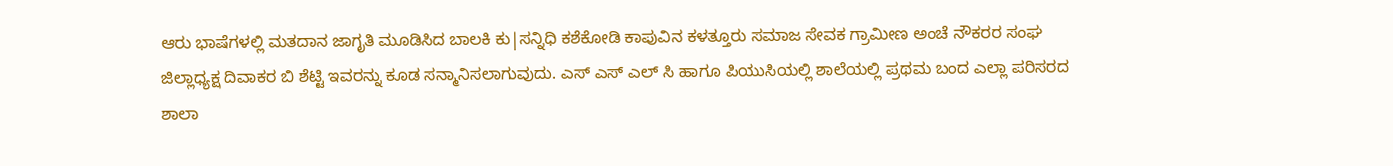ಆರು ಭಾಷೆಗಳಲ್ಲಿ ಮತದಾನ ಜಾಗೃತಿ ಮೂಡಿಸಿದ ಬಾಲಕಿ ಕು|ಸನ್ನಿಧಿ ಕಶೆಕೋಡಿ ಕಾಪುವಿನ ಕಳತ್ತೂರು ಸಮಾಜ ಸೇವಕ ಗ್ರಾಮೀಣ ಅಂಚೆ ನೌಕರರ ಸಂಘ ಜಿಲ್ಲಾಧ್ಯಕ್ಷ ದಿವಾಕರ ಬಿ ಶೆಟ್ಟಿ ಇವರನ್ನು ಕೂಡ ಸನ್ಮಾನಿಸಲಾಗುವುದು. ಎಸ್ ಎಸ್ ಎಲ್ ಸಿ ಹಾಗೂ ಪಿಯುಸಿಯಲ್ಲಿ ಶಾಲೆಯಲ್ಲಿ ಪ್ರಥಮ ಬಂದ ಎಲ್ಲಾ ಪರಿಸರದ ಶಾಲಾ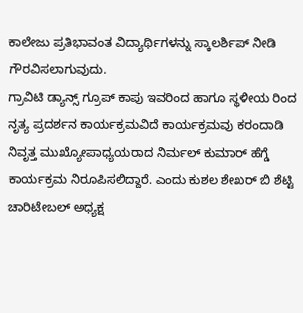ಕಾಲೇಜು ಪ್ರತಿಭಾವಂತ ವಿದ್ಯಾರ್ಥಿಗಳನ್ನು ಸ್ಕಾಲರ್ಶಿಪ್ ನೀಡಿ ಗೌರವಿಸಲಾಗುವುದು.
ಗ್ರಾವಿಟಿ ಡ್ಯಾನ್ಸ್ ಗ್ರೂಪ್ ಕಾಪು ಇವರಿಂದ ಹಾಗೂ ಸ್ಥಳೀಯ ರಿಂದ ನೃತ್ಯ ಪ್ರದರ್ಶನ ಕಾರ್ಯಕ್ರಮವಿದೆ ಕಾರ್ಯಕ್ರಮವು ಕರಂದಾಡಿ ನಿವೃತ್ತ ಮುಖ್ಯೋಪಾಧ್ಯಯರಾದ ನಿರ್ಮಲ್ ಕುಮಾರ್ ಹೆಗ್ಡೆ ಕಾರ್ಯಕ್ರಮ ನಿರೂಪಿಸಲಿದ್ದಾರೆ. ಎಂದು ಕುಶಲ ಶೇಖರ್ ಬಿ ಶೆಟ್ಟಿ ಚಾರಿಟೇಬಲ್ ಅಧ್ಯಕ್ಷ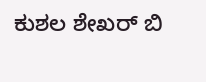ಕುಶಲ ಶೇಖರ್ ಬಿ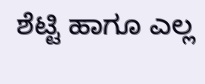ಶೆಟ್ಟಿ ಹಾಗೂ ಎಲ್ಲ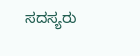ಸದಸ್ಯರು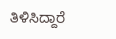ತಿಳಿಸಿದ್ದಾರೆ